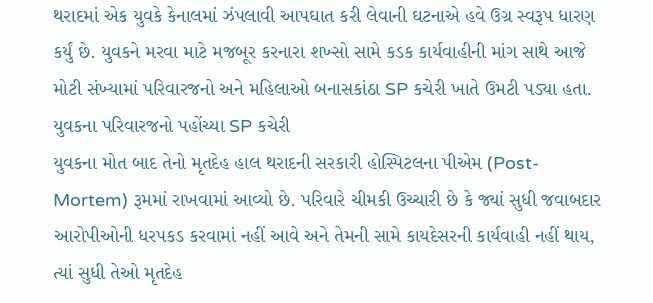થરાદમાં એક યુવકે કેનાલમાં ઝંપલાવી આપઘાત કરી લેવાની ઘટનાએ હવે ઉગ્ર સ્વરૂપ ધારણ કર્યું છે. યુવકને મરવા માટે મજબૂર કરનારા શખ્સો સામે કડક કાર્યવાહીની માંગ સાથે આજે મોટી સંખ્યામાં પરિવારજનો અને મહિલાઓ બનાસકાંઠા SP કચેરી ખાતે ઉમટી પડ્યા હતા.
યુવકના પરિવારજનો પહોંચ્યા SP કચેરી
યુવકના મોત બાદ તેનો મૃતદેહ હાલ થરાદની સરકારી હોસ્પિટલના પીએમ (Post-Mortem) રૂમમાં રાખવામાં આવ્યો છે. પરિવારે ચીમકી ઉચ્ચારી છે કે જ્યાં સુધી જવાબદાર આરોપીઓની ધરપકડ કરવામાં નહીં આવે અને તેમની સામે કાયદેસરની કાર્યવાહી નહીં થાય, ત્યાં સુધી તેઓ મૃતદેહ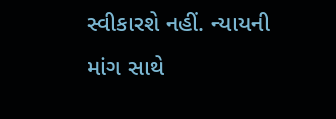સ્વીકારશે નહીં. ન્યાયની માંગ સાથે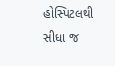હોસ્પિટલથી સીધા જ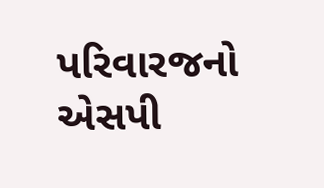પરિવારજનો એસપી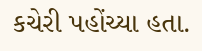કચેરી પહોંચ્યા હતા.